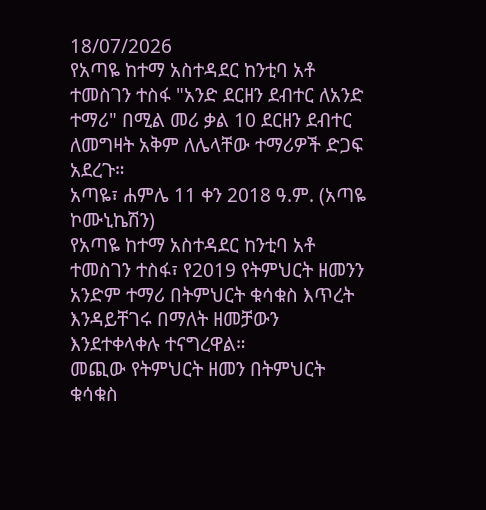18/07/2026
የአጣዬ ከተማ አስተዳደር ከንቲባ አቶ ተመስገን ተስፋ "አንድ ደርዘን ደብተር ለአንድ ተማሪ" በሚል መሪ ቃል 10 ደርዘን ደብተር ለመግዛት አቅም ለሌላቸው ተማሪዎች ድጋፍ አደረጉ።
አጣዬ፣ ሐምሌ 11 ቀን 2018 ዓ.ም. (አጣዬ ኮሙኒኬሽን)
የአጣዬ ከተማ አስተዳደር ከንቲባ አቶ ተመስገን ተስፋ፣ የ2019 የትምህርት ዘመንን አንድም ተማሪ በትምህርት ቁሳቁስ እጥረት እንዳይቸገሩ በማለት ዘመቻውን እንደተቀላቀሉ ተናግረዋል።
መጪው የትምህርት ዘመን በትምህርት ቁሳቁስ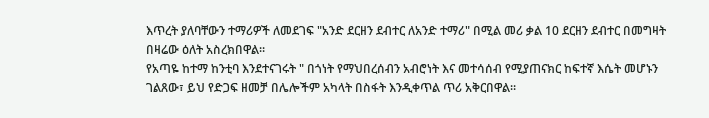እጥረት ያለባቸውን ተማሪዎች ለመደገፍ "አንድ ደርዘን ደብተር ለአንድ ተማሪ" በሚል መሪ ቃል 10 ደርዘን ደብተር በመግዛት በዛሬው ዕለት አስረክበዋል።
የአጣዬ ከተማ ከንቲባ እንደተናገሩት " በጎነት የማህበረሰብን አብሮነት እና መተሳሰብ የሚያጠናክር ከፍተኛ እሴት መሆኑን ገልጸው፣ ይህ የድጋፍ ዘመቻ በሌሎችም አካላት በስፋት እንዲቀጥል ጥሪ አቅርበዋል።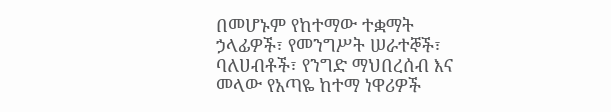በመሆኑም የከተማው ተቋማት ኃላፊዎች፣ የመንግሥት ሠራተኞች፣ ባለሀብቶች፣ የንግድ ማህበረሰብ እና መላው የአጣዬ ከተማ ነዋሪዎች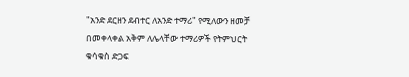"አንድ ደርዘን ደብተር ለአንድ ተማሪ" የሚለውን ዘመቻ በመቀላቀል አቅም ለሌላቸው ተማሪዎች የትምህርት ቁሳቁስ ድጋፍ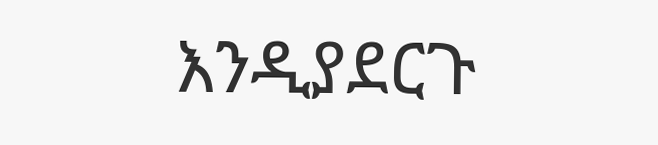እንዲያደርጉ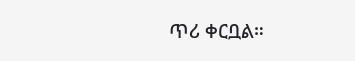ጥሪ ቀርቧል።